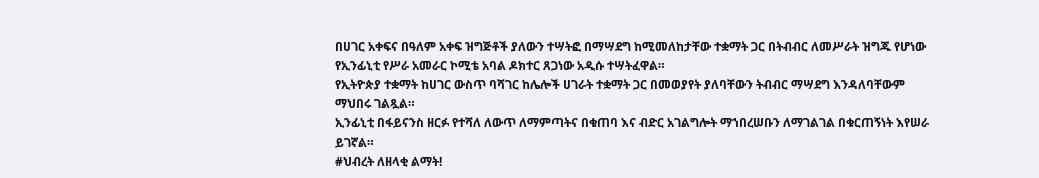በሀገር አቀፍና በዓለም አቀፍ ዝግጅቶች ያለውን ተሣትፎ በማሣደግ ከሚመለከታቸው ተቋማት ጋር በትብብር ለመሥራት ዝግጁ የሆነው የኢንፊኒቲ የሥራ አመራር ኮሚቴ አባል ዶክተር ጸጋነው አዲሱ ተሣትፈዋል።
የኢትዮጵያ ተቋማት ከሀገር ውስጥ ባሻገር ከሌሎች ሀገራት ተቋማት ጋር በመወያየት ያለባቸውን ትብብር ማሣደግ እንዳለባቸውም ማህበሩ ገልጿል።
ኢንፊኒቲ በፋይናንስ ዘርፉ የተሻለ ለውጥ ለማምጣትና በቁጠባ እና ብድር አገልግሎት ማኀበረሠቡን ለማገልገል በቁርጠኝነት እየሠራ ይገኛል።
#ህብረት ለዘላቂ ልማት!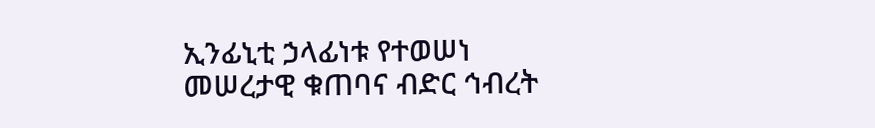ኢንፊኒቲ ኃላፊነቱ የተወሠነ መሠረታዊ ቁጠባና ብድር ኅብረት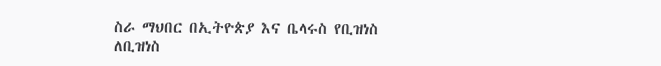ስራ ማህበር በኢትዮጵያ እና ቤላሩስ የቢዝነስ ለቢዝነስ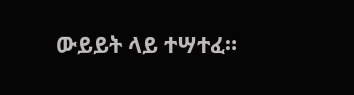ውይይት ላይ ተሣተፈ።